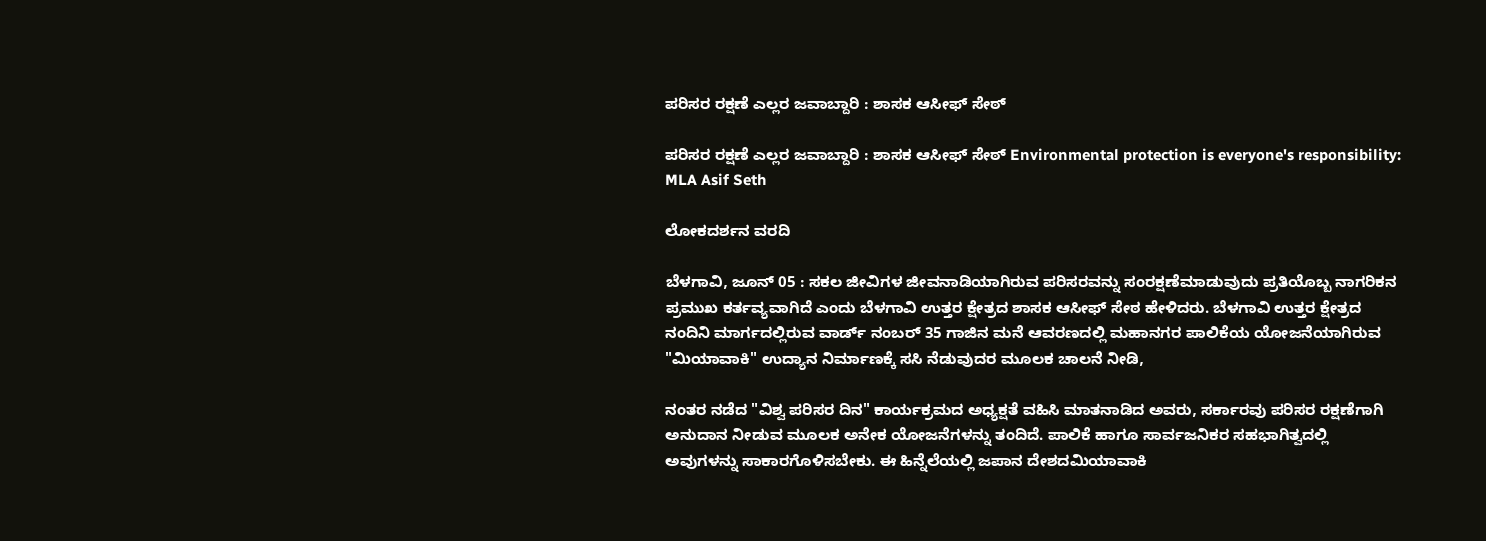ಪರಿಸರ ರಕ್ಷಣೆ ಎಲ್ಲರ ಜವಾಬ್ದಾರಿ : ಶಾಸಕ ಆಸೀಫ್ ಸೇಠ್

ಪರಿಸರ ರಕ್ಷಣೆ ಎಲ್ಲರ ಜವಾಬ್ದಾರಿ : ಶಾಸಕ ಆಸೀಫ್ ಸೇಠ್ Environmental protection is everyone's responsibility: MLA Asif Seth

ಲೋಕದರ್ಶನ ವರದಿ

ಬೆಳಗಾವಿ, ಜೂನ್ 05 : ಸಕಲ ಜೀವಿಗಳ ಜೀವನಾಡಿಯಾಗಿರುವ ಪರಿಸರವನ್ನು ಸಂರಕ್ಷಣೆಮಾಡುವುದು ಪ್ರತಿಯೊಬ್ಬ ನಾಗರಿಕನ ಪ್ರಮುಖ ಕರ್ತವ್ಯವಾಗಿದೆ ಎಂದು ಬೆಳಗಾವಿ ಉತ್ತರ ಕ್ಷೇತ್ರದ ಶಾಸಕ ಆಸೀಫ್ ಸೇಠ ಹೇಳಿದರು. ಬೆಳಗಾವಿ ಉತ್ತರ ಕ್ಷೇತ್ರದ ನಂದಿನಿ ಮಾರ್ಗದಲ್ಲಿರುವ ವಾರ್ಡ್‌ ನಂಬರ್ 35 ಗಾಜಿನ ಮನೆ ಆವರಣದಲ್ಲಿ ಮಹಾನಗರ ಪಾಲಿಕೆಯ ಯೋಜನೆಯಾಗಿರುವ "ಮಿಯಾವಾಕಿ" ಉದ್ಯಾನ ನಿರ್ಮಾಣಕ್ಕೆ ಸಸಿ ನೆಡುವುದರ ಮೂಲಕ ಚಾಲನೆ ನೀಡಿ,

ನಂತರ ನಡೆದ "ವಿಶ್ವ ಪರಿಸರ ದಿನ" ಕಾರ್ಯಕ್ರಮದ ಅಧ್ಯಕ್ಷತೆ ವಹಿಸಿ ಮಾತನಾಡಿದ ಅವರು, ಸರ್ಕಾರವು ಪರಿಸರ ರಕ್ಷಣೆಗಾಗಿ ಅನುದಾನ ನೀಡುವ ಮೂಲಕ ಅನೇಕ ಯೋಜನೆಗಳನ್ನು ತಂದಿದೆ. ಪಾಲಿಕೆ ಹಾಗೂ ಸಾರ್ವಜನಿಕರ ಸಹಭಾಗಿತ್ವದಲ್ಲಿ ಅವುಗಳನ್ನು ಸಾಕಾರಗೊಳಿಸಬೇಕು. ಈ ಹಿನ್ನೆಲೆಯಲ್ಲಿ ಜಪಾನ ದೇಶದಮಿಯಾವಾಕಿ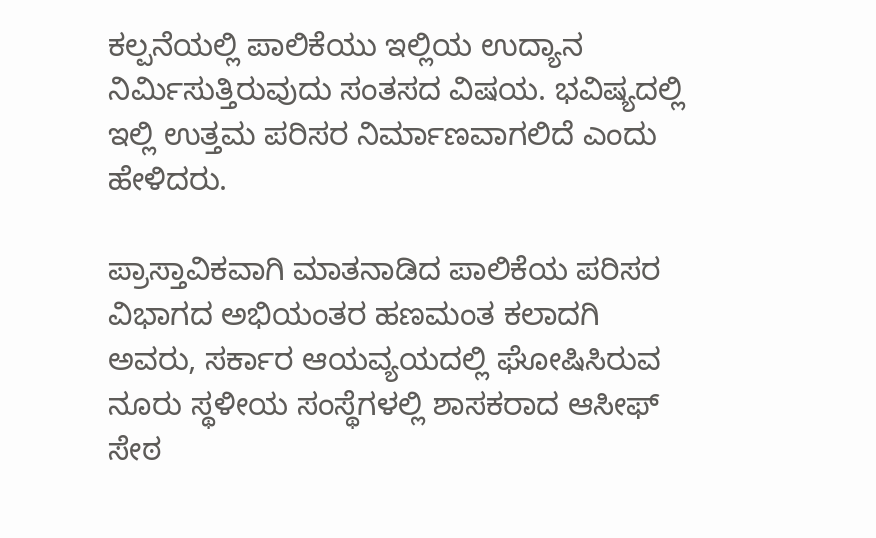ಕಲ್ಪನೆಯಲ್ಲಿ ಪಾಲಿಕೆಯು ಇಲ್ಲಿಯ ಉದ್ಯಾನ ನಿರ್ಮಿಸುತ್ತಿರುವುದು ಸಂತಸದ ವಿಷಯ. ಭವಿಷ್ಯದಲ್ಲಿ ಇಲ್ಲಿ ಉತ್ತಮ ಪರಿಸರ ನಿರ್ಮಾಣವಾಗಲಿದೆ ಎಂದು ಹೇಳಿದರು.

ಪ್ರಾಸ್ತಾವಿಕವಾಗಿ ಮಾತನಾಡಿದ ಪಾಲಿಕೆಯ ಪರಿಸರ ವಿಭಾಗದ ಅಭಿಯಂತರ ಹಣಮಂತ ಕಲಾದಗಿ ಅವರು, ಸರ್ಕಾರ ಆಯವ್ಯಯದಲ್ಲಿ ಘೋಷಿಸಿರುವ ನೂರು ಸ್ಥಳೀಯ ಸಂಸ್ಥೆಗಳಲ್ಲಿ ಶಾಸಕರಾದ ಆಸೀಫ್ ಸೇಠ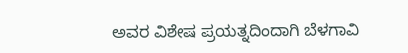ಅವರ ವಿಶೇಷ ಪ್ರಯತ್ನದಿಂದಾಗಿ ಬೆಳಗಾವಿ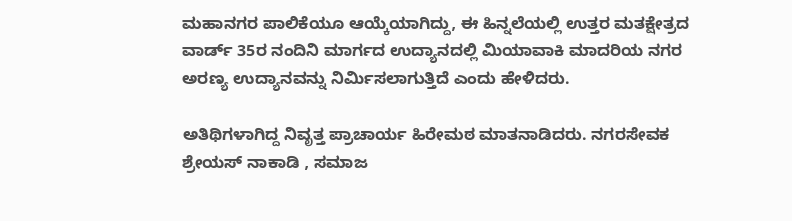ಮಹಾನಗರ ಪಾಲಿಕೆಯೂ ಆಯ್ಕೆಯಾಗಿದ್ದು, ಈ ಹಿನ್ನಲೆಯಲ್ಲಿ ಉತ್ತರ ಮತಕ್ಷೇತ್ರದ ವಾರ್ಡ್‌ 35ರ ನಂದಿನಿ ಮಾರ್ಗದ ಉದ್ಯಾನದಲ್ಲಿ ಮಿಯಾವಾಕಿ ಮಾದರಿಯ ನಗರ ಅರಣ್ಯ ಉದ್ಯಾನವನ್ನು ನಿರ್ಮಿಸಲಾಗುತ್ತಿದೆ ಎಂದು ಹೇಳಿದರು.

ಅತಿಥಿಗಳಾಗಿದ್ದ ನಿವೃತ್ತ ಪ್ರಾಚಾರ್ಯ ಹಿರೇಮಠ ಮಾತನಾಡಿದರು. ನಗರಸೇವಕ ಶ್ರೇಯಸ್ ನಾಕಾಡಿ , ಸಮಾಜ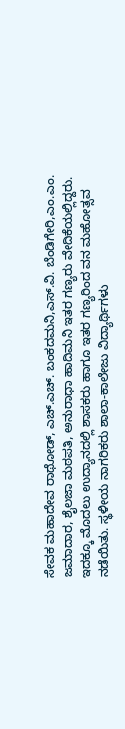ಸೇವಕ ಮಹಾದೇವ ರಾಥೋಡ್, ಎಚ್‌.ಎಚ್‌. ಬಂಕದಮನಿ,ಎಸ್‌.ವಿ. ಬೆಂಡಿಗೇರಿ,ಎಂ.ಎಂ. ಜಮಾದಾರ, ಶೈಲಜಾ ಮಠಪತಿ, ಅನುರಾಧಾ ಹಾದಿಮನಿ ಇತರ ಗಣ್ಯರು ವೇದಿಕೆಯಲ್ಲಿದ್ದರು. ಇದಕ್ಕೂ ಮೊದಲು ಉದ್ಯಾನದಲ್ಲಿ ಶಾಸಕರು ಹಾಗೂ ಇತರ ಗಣ್ಯರಿಂದ ವನ ಮಹೋತ್ಸವ ನಡೆಯಿತು. ಸ್ಥಳೀಯ ನಾಗರಿಕರು ಶಾಲಾ-ಕಾಲೇಜು ವಿದ್ಯಾರ್ಥಿಗಳು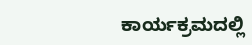ಕಾರ್ಯಕ್ರಮದಲ್ಲಿ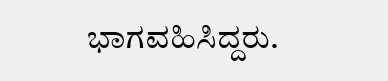ಭಾಗವಹಿಸಿದ್ದರು.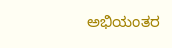ಅಭಿಯಂತರ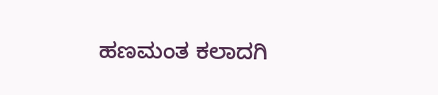ಹಣಮಂತ ಕಲಾದಗಿ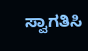ಸ್ವಾಗತಿಸಿ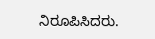ನಿರೂಪಿಸಿದರು.